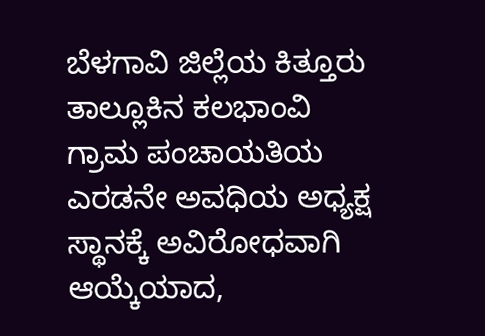ಬೆಳಗಾವಿ ಜಿಲ್ಲೆಯ ಕಿತ್ತೂರು ತಾಲ್ಲೂಕಿನ ಕಲಭಾಂವಿ ಗ್ರಾಮ ಪಂಚಾಯತಿಯ ಎರಡನೇ ಅವಧಿಯ ಅಧ್ಯಕ್ಷ ಸ್ಥಾನಕ್ಕೆ ಅವಿರೋಧವಾಗಿ ಆಯ್ಕೆಯಾದ,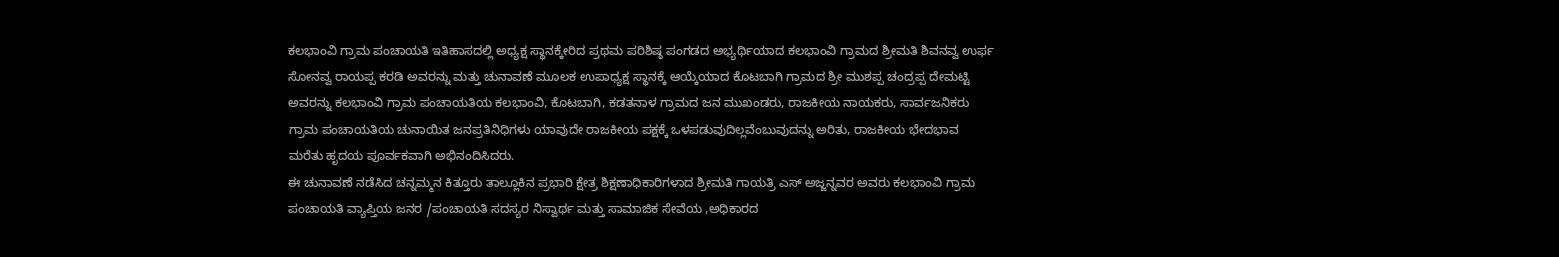ಕಲಭಾಂವಿ ಗ್ರಾಮ ಪಂಚಾಯತಿ ಇತಿಹಾಸದಲ್ಲಿ ಅಧ್ಯಕ್ಷ ಸ್ಥಾನಕ್ಕೇರಿದ ಪ್ರಥಮ ಪರಿಶಿಷ್ಠ ಪಂಗಡದ ಅಭ್ಯರ್ಥಿಯಾದ ಕಲಭಾಂವಿ ಗ್ರಾಮದ ಶ್ರೀಮತಿ ಶಿವನವ್ವ ಉರ್ಫ ಸೋನವ್ವ ರಾಯಪ್ಪ ಕರಡಿ ಅವರನ್ನು ಮತ್ತು ಚುನಾವಣೆ ಮೂಲಕ ಉಪಾಧ್ಯಕ್ಷ ಸ್ಥಾನಕ್ಕೆ ಆಯ್ಕೆಯಾದ ಕೊಟಬಾಗಿ ಗ್ರಾಮದ ಶ್ರೀ ಮುಶಪ್ಪ ಚಂದ್ರಪ್ಪ ದೇಮಟ್ಟಿ ಅವರನ್ನು ಕಲಭಾಂವಿ ಗ್ರಾಮ ಪಂಚಾಯತಿಯ ಕಲಭಾಂವಿ, ಕೊಟಬಾಗಿ, ಕಡತನಾಳ ಗ್ರಾಮದ ಜನ ಮುಖಂಡರು, ರಾಜಕೀಯ ನಾಯಕರು, ಸಾರ್ವಜನಿಕರು ಗ್ರಾಮ ಪಂಚಾಯತಿಯ ಚುನಾಯಿತ ಜನಪ್ರತಿನಿಧಿಗಳು ಯಾವುದೇ ರಾಜಕೀಯ ಪಕ್ಷಕ್ಕೆ ಒಳಪಡುವುದಿಲ್ಲವೆಂಬುವುದನ್ನು ಅರಿತು, ರಾಜಕೀಯ ಭೇದಭಾವ ಮರೆತು ಹೃದಯ ಪೂರ್ವಕವಾಗಿ ಅಭಿನಂದಿಸಿದರು.
ಈ ಚುನಾವಣೆ ನಡೆಸಿದ ಚನ್ನಮ್ಮನ ಕಿತ್ತೂರು ತಾಲ್ಲೂಕಿನ ಪ್ರಭಾರಿ ಕ್ಷೇತ್ರ ಶಿಕ್ಷಣಾಧಿಕಾರಿಗಳಾದ ಶ್ರೀಮತಿ ಗಾಯತ್ರಿ ಎಸ್ ಅಜ್ಜನ್ನವರ ಅವರು ಕಲಭಾಂವಿ ಗ್ರಾಮ ಪಂಚಾಯತಿ ವ್ಯಾಪ್ತಿಯ ಜನರ /ಪಂಚಾಯತಿ ಸದಸ್ಯರ ನಿಸ್ವಾರ್ಥ ಮತ್ತು ಸಾಮಾಜಿಕ ಸೇವೆಯ ,ಅಧಿಕಾರದ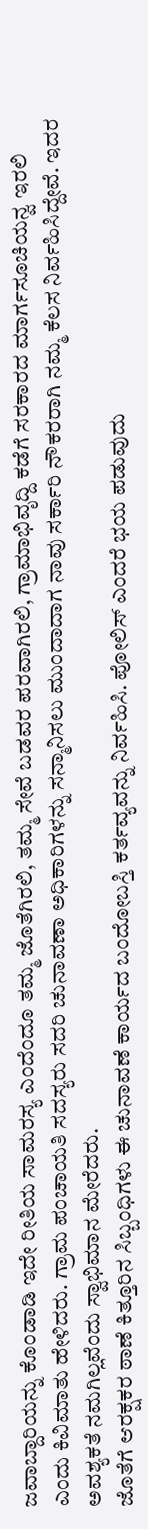ಜವಾಬ್ದಾರಿಯನ್ನು ಕೊಂಡಾಡಿ ಇದೇ ರೀತಿಯ ಸಾಮರಸ್ಯ ಎಂದೆಂದೂ ತಮ್ಮ ಜೊತೆಗಿರಲಿ, ತಮ್ಮ ಸೇವೆ ಬಡವರ ಪರವಾಗಿರಲಿ, ಗ್ರಾಮಾಭಿವೃದ್ದಿ ಕಡೆಗೆ ಸರಕಾರದ ಮಾರ್ಗಸೂಚಿಯನ್ವ ಇರಲಿ ಎಂದು ಕಿವಿಮಾತು ಹೇಳಿದರು. ಗ್ರಾಮ ಪಂಚಾಯತಿ ಸದಸ್ಯರು ಸದರಿ ಚುನಾವಣಾ ಅಧಿಕಾರಿಗಳನ್ನು ಸನ್ಮಾನಿಸಲು ಮುಂದಾದಾಗ ನಾವು ಸರ್ಕಾರಿ ನೌಕರರಾಗಿ ನಮ್ಮ ಕೆಲಸ ನಿರ್ವಹಿಸಿದ್ದೇವೆ. ಇದರ ಅವಶ್ಯಕತೆ ನಮಗಿಲ್ಲವೆಂದು ಸ್ವಾಭಿಮಾನ ಮೇರೆದರು.
ಜೊತೆಗೆ ಆರಕ್ಷಕರ ಠಾಣೆ ಕಿತ್ತೂರಿನ ಸಿಬ್ಬಂಧಿಗಳು ಈ ಚುನಾವಣೆ ಕಾರ್ಯದ ಬಂದೋಬಸ್ತಿ ಕರ್ತವ್ಯವನ್ನು ನಿರ್ವಹಿಸಿ. ಪೋಲಿಸ್ ಎಂದರೆ ಭಯ ಪಡುವುದು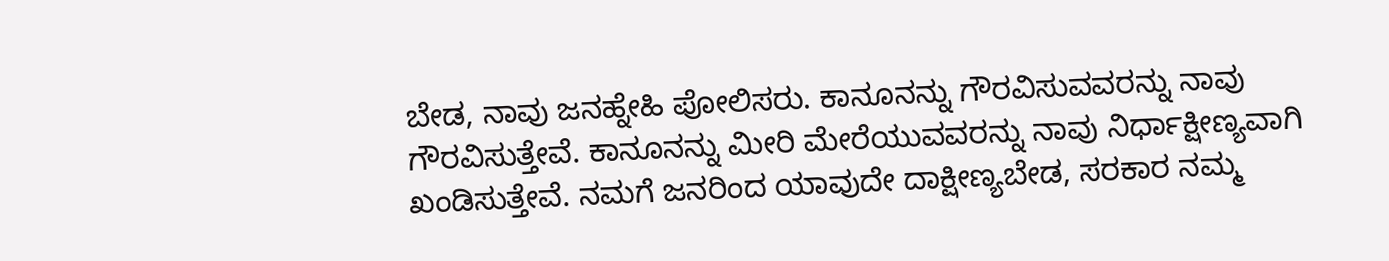ಬೇಡ, ನಾವು ಜನಹ್ನೇಹಿ ಪೋಲಿಸರು. ಕಾನೂನನ್ನು ಗೌರವಿಸುವವರನ್ನು ನಾವು ಗೌರವಿಸುತ್ತೇವೆ. ಕಾನೂನನ್ನು ಮೀರಿ ಮೇರೆಯುವವರನ್ನು ನಾವು ನಿರ್ಧಾಕ್ಷೀಣ್ಯವಾಗಿ ಖಂಡಿಸುತ್ತೇವೆ. ನಮಗೆ ಜನರಿಂದ ಯಾವುದೇ ದಾಕ್ಷೀಣ್ಯಬೇಡ, ಸರಕಾರ ನಮ್ಮ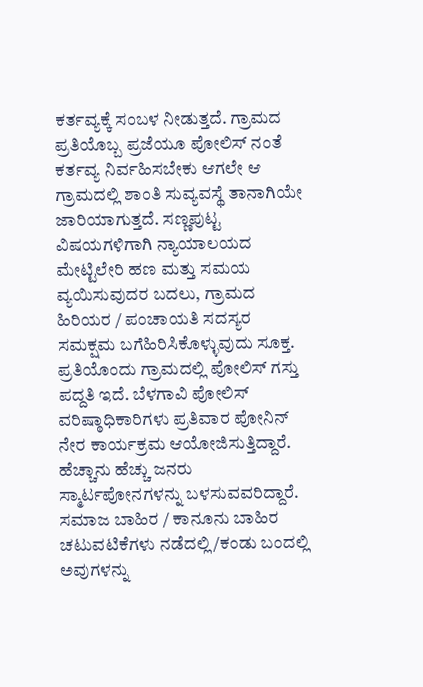ಕರ್ತವ್ಯಕ್ಕೆ ಸಂಬಳ ನೀಡುತ್ತದೆ. ಗ್ರಾಮದ ಪ್ರತಿಯೊಬ್ಬ ಪ್ರಜೆಯೂ ಪೋಲಿಸ್ ನಂತೆ ಕರ್ತವ್ಯ ನಿರ್ವಹಿಸಬೇಕು ಆಗಲೇ ಆ ಗ್ರಾಮದಲ್ಲಿ ಶಾಂತಿ ಸುವ್ಯವಸ್ಥೆ ತಾನಾಗಿಯೇ ಜಾರಿಯಾಗುತ್ತದೆ. ಸಣ್ಣಪುಟ್ಟ ವಿಷಯಗಳಿಗಾಗಿ ನ್ಯಾಯಾಲಯದ ಮೇಟ್ಟಿಲೇರಿ ಹಣ ಮತ್ತು ಸಮಯ ವ್ಯಯಿಸುವುದರ ಬದಲು, ಗ್ರಾಮದ ಹಿರಿಯರ / ಪಂಚಾಯತಿ ಸದಸ್ಯರ ಸಮಕ್ಷಮ ಬಗೆಹಿರಿಸಿಕೊಳ್ಳುವುದು ಸೂಕ್ತ. ಪ್ರತಿಯೊಂದು ಗ್ರಾಮದಲ್ಲಿ ಪೋಲಿಸ್ ಗಸ್ತು ಪದ್ದತಿ ಇದೆ. ಬೆಳಗಾವಿ ಪೋಲಿಸ್ ವರಿಷ್ಠಾಧಿಕಾರಿಗಳು ಪ್ರತಿವಾರ ಪೋನಿನ್ ನೇರ ಕಾರ್ಯಕ್ರಮ ಆಯೋಜಿಸುತ್ತಿದ್ದಾರೆ. ಹೆಚ್ಚಾನು ಹೆಚ್ಚು ಜನರು ಸ್ಮಾರ್ಟಪೋನಗಳನ್ನು ಬಳಸುವವರಿದ್ದಾರೆ. ಸಮಾಜ ಬಾಹಿರ / ಕಾನೂನು ಬಾಹಿರ ಚಟುವಟಿಕೆಗಳು ನಡೆದಲ್ಲಿ/ಕಂಡು ಬಂದಲ್ಲಿ ಅವುಗಳನ್ನು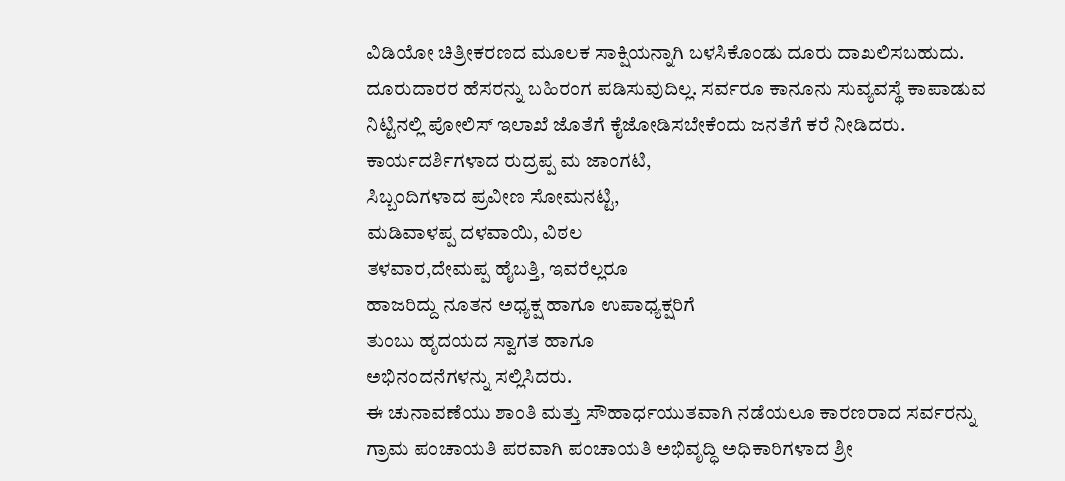ವಿಡಿಯೋ ಚಿತ್ರೀಕರಣದ ಮೂಲಕ ಸಾಕ್ಷಿಯನ್ನಾಗಿ ಬಳಸಿಕೊಂಡು ದೂರು ದಾಖಲಿಸಬಹುದು. ದೂರುದಾರರ ಹೆಸರನ್ನು ಬಹಿರಂಗ ಪಡಿಸುವುದಿಲ್ಲ. ಸರ್ವರೂ ಕಾನೂನು ಸುವ್ಯವಸ್ಥೆ ಕಾಪಾಡುವ ನಿಟ್ಟಿನಲ್ಲಿ ಪೋಲಿಸ್ ಇಲಾಖೆ ಜೊತೆಗೆ ಕೈಜೋಡಿಸಬೇಕೆಂದು ಜನತೆಗೆ ಕರೆ ನೀಡಿದರು.
ಕಾರ್ಯದರ್ಶಿಗಳಾದ ರುದ್ರಪ್ಪ ಮ ಜಾಂಗಟಿ,
ಸಿಬ್ಬಂದಿಗಳಾದ ಪ್ರವೀಣ ಸೋಮನಟ್ಟಿ,
ಮಡಿವಾಳಪ್ಪ ದಳವಾಯಿ, ವಿಠಲ
ತಳವಾರ,ದೇಮಪ್ಪ ಹೈಬತ್ತಿ, ಇವರೆಲ್ಲರೂ
ಹಾಜರಿದ್ದು ನೂತನ ಅಧ್ಯಕ್ಷ ಹಾಗೂ ಉಪಾಧ್ಯಕ್ಷರಿಗೆ
ತುಂಬು ಹೃದಯದ ಸ್ವಾಗತ ಹಾಗೂ
ಅಭಿನಂದನೆಗಳನ್ನು ಸಲ್ಲಿಸಿದರು.
ಈ ಚುನಾವಣೆಯು ಶಾಂತಿ ಮತ್ತು ಸೌಹಾರ್ಧಯುತವಾಗಿ ನಡೆಯಲೂ ಕಾರಣರಾದ ಸರ್ವರನ್ನು ಗ್ರಾಮ ಪಂಚಾಯತಿ ಪರವಾಗಿ ಪಂಚಾಯತಿ ಅಭಿವೃದ್ಧಿ ಅಧಿಕಾರಿಗಳಾದ ಶ್ರೀ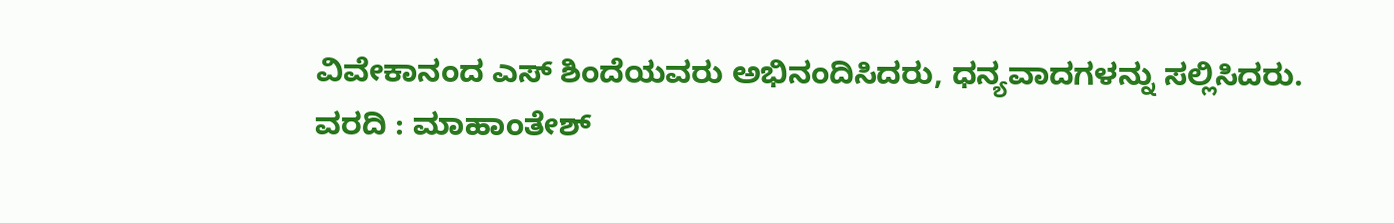ವಿವೇಕಾನಂದ ಎಸ್ ಶಿಂದೆಯವರು ಅಭಿನಂದಿಸಿದರು, ಧನ್ಯವಾದಗಳನ್ನು ಸಲ್ಲಿಸಿದರು.
ವರದಿ : ಮಾಹಾಂತೇಶ್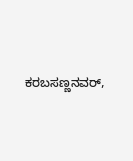ಕರಬಸಣ್ಣನವರ್,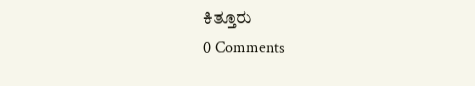ಕಿತ್ತೂರು
0 Comments